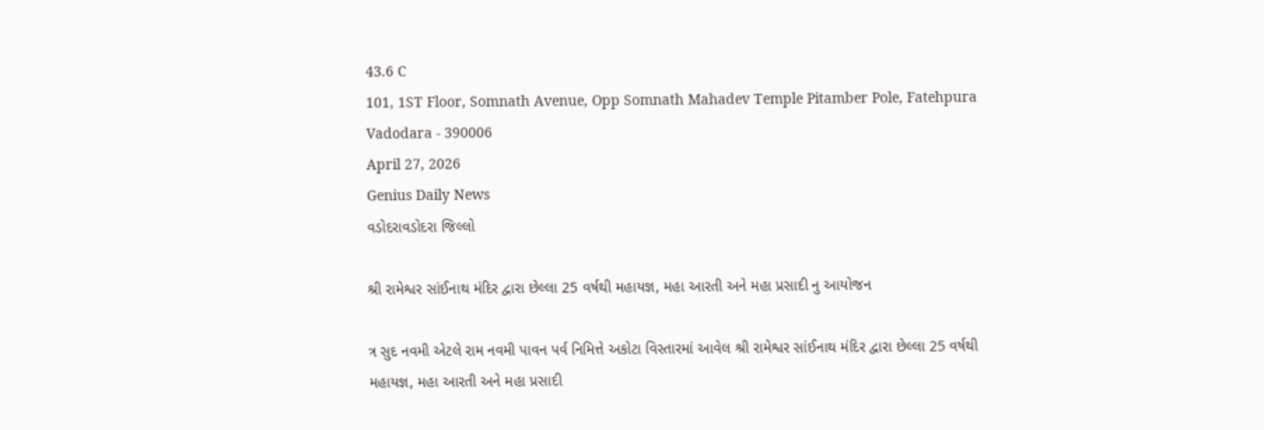43.6 C
101, 1ST Floor, Somnath Avenue, Opp Somnath Mahadev Temple Pitamber Pole, Fatehpura Vadodara - 390006
April 27, 2026
Genius Daily News
વડોદરાવડોદરા જિલ્લો

શ્રી રામેશ્વર સાંઈનાથ મંદિર દ્વારા છેલ્લા 25 વર્ષથી મહાયજ્ઞ, મહા આરતી અને મહા પ્રસાદી નુ આયોજન

ત્ર સુદ નવમી એટલે રામ નવમી પાવન પર્વ નિમિત્તે અકોટા વિસ્તારમાં આવેલ શ્રી રામેશ્વર સાંઈનાથ મંદિર દ્વારા છેલ્લા 25 વર્ષથી મહાયજ્ઞ, મહા આરતી અને મહા પ્રસાદી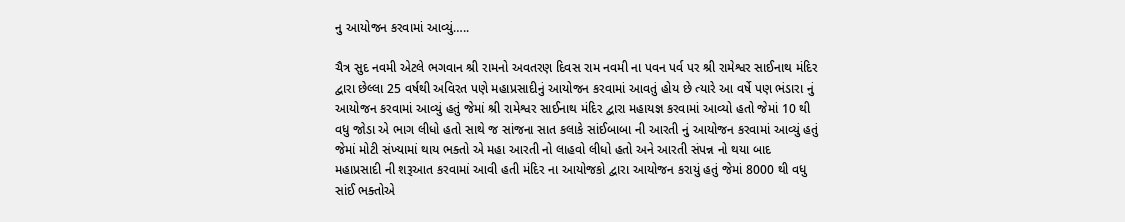નુ આયોજન કરવામાં આવ્યું…..

ચૈત્ર સુદ નવમી એટલે ભગવાન શ્રી રામનો અવતરણ દિવસ રામ નવમી ના પવન પર્વ પર શ્રી રામેશ્વર સાઈનાથ મંદિર દ્વારા છેલ્લા 25 વર્ષથી અવિરત પણે મહાપ્રસાદીનું આયોજન કરવામાં આવતું હોય છે ત્યારે આ વર્ષે પણ ભંડારા નું આયોજન કરવામાં આવ્યું હતું જેમાં શ્રી રામેશ્વર સાઈનાથ મંદિર દ્વારા મહાયજ્ઞ કરવામાં આવ્યો હતો જેમાં 10 થી વધુ જોડા એ ભાગ લીધો હતો સાથે જ સાંજના સાત કલાકે સાંઈબાબા ની આરતી નું આયોજન કરવામાં આવ્યું હતું જેમાં મોટી સંખ્યામાં થાય ભક્તો એ મહા આરતી નો લાહવો લીધો હતો અને આરતી સંપન્ન નો થયા બાદ મહાપ્રસાદી ની શરૂઆત કરવામાં આવી હતી મંદિર ના આયોજકો દ્વારા આયોજન કરાયું હતું જેમાં 8000 થી વધુ સાંઈ ભક્તોએ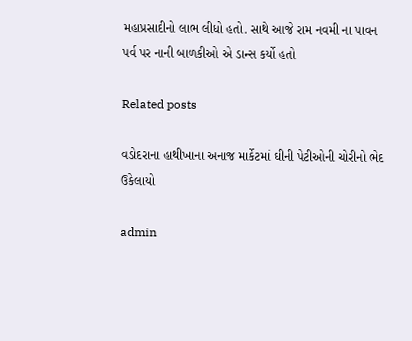મહાપ્રસાદીનો લાભ લીધો હતો. સાથે આજે રામ નવમી ના પાવન પર્વ પર નાની બાળકીઓ એ ડાન્સ કર્યો હતો

Related posts

વડોદરાના હાથીખાના અનાજ માર્કેટમાં ઘીની પેટીઓની ચોરીનો ભેદ ઉકેલાયો

admin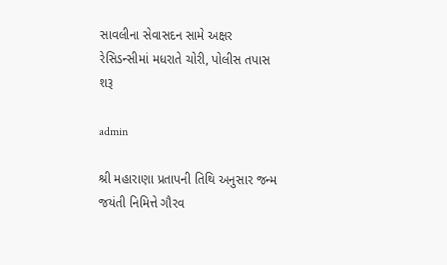સાવલીના સેવાસદન સામે અક્ષર રેસિડન્સીમાં મધરાતે ચોરી, પોલીસ તપાસ શરૂ

admin

શ્રી મહારાણા પ્રતાપની તિથિ અનુસાર જન્મ જયંતી નિમિત્તે ગૌરવ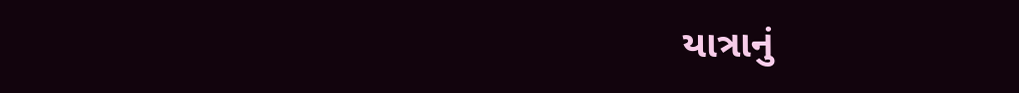યાત્રાનું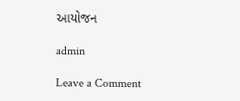આયોજન

admin

Leave a Comment